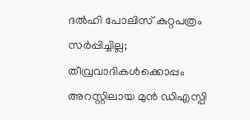ദല്‍ഹി പോലിസ് കുറ്റപത്രം സര്‍പ്പിച്ചില്ല; തീവ്രവാദികള്‍ക്കൊപ്പം അറസ്റ്റിലായ മുന്‍ ഡിഎസ്പി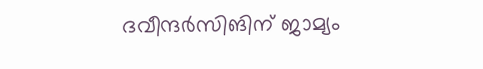ദവീന്ദര്‍സിങിന് ജാമ്യം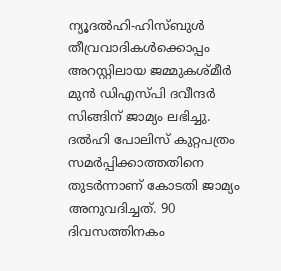ന്യൂദല്‍ഹി-ഹിസ്ബുള്‍ തീവ്രവാദികള്‍ക്കൊപ്പം അറസ്റ്റിലായ ജമ്മുകശ്മീര്‍ മുന്‍ ഡിഎസ്പി ദവീന്ദര്‍ സിങ്ങിന് ജാമ്യം ലഭിച്ചു. ദല്‍ഹി പോലിസ് കുറ്റപത്രം സമര്‍പ്പിക്കാത്തതിനെ തുടര്‍ന്നാണ് കോടതി ജാമ്യം അനുവദിച്ചത്. 90 ദിവസത്തിനകം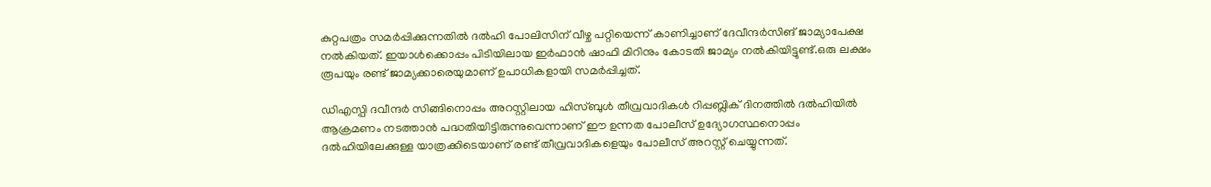കുറ്റപത്രം സമര്‍പ്പിക്കുന്നതില്‍ ദല്‍ഹി പോലിസിന് വീഴ്ച പറ്റിയെന്ന് കാണിച്ചാണ് ദേവീന്ദര്‍സിങ് ജാമ്യാപേക്ഷ നല്‍കിയത്. ഇയാള്‍ക്കൊപ്പം പിടിയിലായ ഇര്‍ഫാന്‍ ഷാഫി മിറിനും കോടതി ജാമ്യം നല്‍കിയിട്ടുണ്ട്.ഒരു ലക്ഷം രൂപയും രണ്ട് ജാമ്യക്കാരെയുമാണ് ഉപാധികളായി സമര്‍പ്പിച്ചത്.

ഡിഎസ്പി ദവീന്ദര്‍ സിങ്ങിനൊപ്പം അറസ്റ്റിലായ ഹിസ്ബുള്‍ തീവ്രവാദികള്‍ റിപ്പബ്ലിക് ദിനത്തില്‍ ദല്‍ഹിയില്‍ ആക്രമണം നടത്താന്‍ പദ്ധതിയിട്ടിരുന്നുവെന്നാണ് ഈ ഉന്നത പോലീസ് ഉദ്യോഗസ്ഥനൊപ്പം ദല്‍ഹിയിലേക്കുള്ള യാത്രക്കിടെയാണ് രണ്ട് തീവ്രവാദികളെയും പോലീസ് അറസ്റ്റ് ചെയ്യുന്നത്.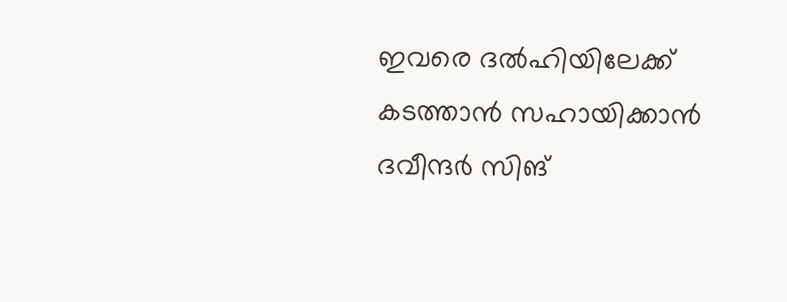ഇവരെ ദല്‍ഹിയിലേക്ക് കടത്താന്‍ സഹായിക്കാന്‍ ദവീന്ദര്‍ സിങ്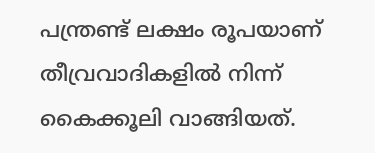പന്ത്രണ്ട് ലക്ഷം രൂപയാണ് തീവ്രവാദികളില്‍ നിന്ന് കൈക്കൂലി വാങ്ങിയത്.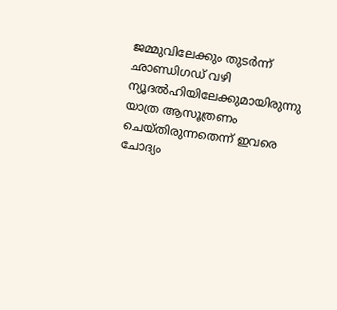ജമ്മുവിലേക്കും തുടര്‍ന്ന് ഛാണ്ഡിഗഡ് വഴി ന്യൂദല്‍ഹിയിലേക്കുമായിരുന്നു യാത്ര ആസൂത്രണം ചെയ്തിരുന്നതെന്ന് ഇവരെ ചോദ്യം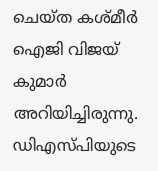ചെയ്ത കശ്മീര്‍ ഐജി വിജയ് കുമാര്‍ അറിയിച്ചിരുന്നു. ഡിഎസ്പിയുടെ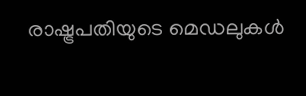രാഷ്ട്രപതിയുടെ മെഡലുകള്‍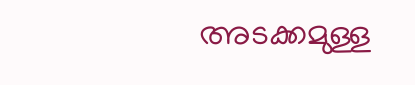അടക്കമുള്ള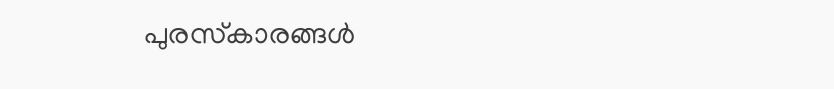പുരസ്‌കാരങ്ങള്‍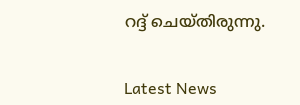റദ്ദ് ചെയ്തിരുന്നു.


Latest News